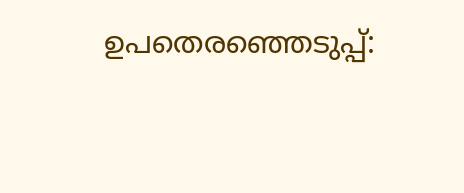ഉപതെരഞ്ഞെടുപ്പ്: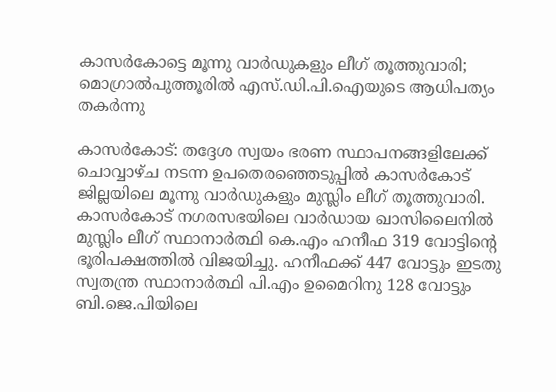കാസര്‍കോട്ടെ മൂന്നു വാര്‍ഡുകളും ലീഗ് തൂത്തുവാരി; മൊഗ്രാല്‍പുത്തൂരില്‍ എസ്.ഡി.പി.ഐയുടെ ആധിപത്യം തകര്‍ന്നു

കാസര്‍കോട്: തദ്ദേശ സ്വയം ഭരണ സ്ഥാപനങ്ങളിലേക്ക് ചൊവ്വാഴ്ച നടന്ന ഉപതെരഞ്ഞെടുപ്പില്‍ കാസര്‍കോട് ജില്ലയിലെ മൂന്നു വാര്‍ഡുകളും മുസ്ലിം ലീഗ് തൂത്തുവാരി.
കാസര്‍കോട് നഗരസഭയിലെ വാര്‍ഡായ ഖാസിലൈനില്‍ മുസ്ലിം ലീഗ് സ്ഥാനാര്‍ത്ഥി കെ.എം ഹനീഫ 319 വോട്ടിന്റെ ഭൂരിപക്ഷത്തില്‍ വിജയിച്ചു. ഹനീഫക്ക് 447 വോട്ടും ഇടതു സ്വതന്ത്ര സ്ഥാനാര്‍ത്ഥി പി.എം ഉമൈറിനു 128 വോട്ടും ബി.ജെ.പിയിലെ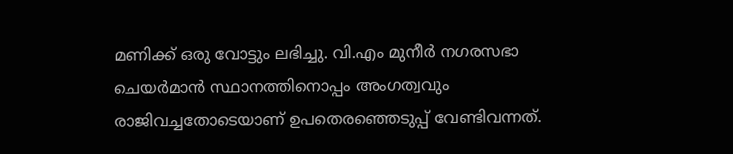മണിക്ക് ഒരു വോട്ടും ലഭിച്ചു. വി.എം മുനീര്‍ നഗരസഭാ ചെയര്‍മാന്‍ സ്ഥാനത്തിനൊപ്പം അംഗത്വവും രാജിവച്ചതോടെയാണ് ഉപതെരഞ്ഞെടുപ്പ് വേണ്ടിവന്നത്.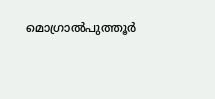മൊഗ്രാല്‍പുത്തൂര്‍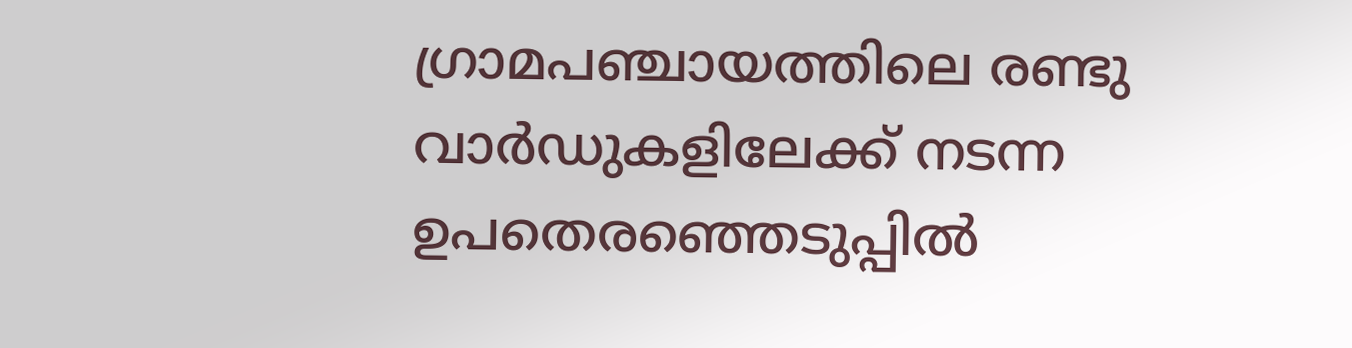ഗ്രാമപഞ്ചായത്തിലെ രണ്ടു വാര്‍ഡുകളിലേക്ക് നടന്ന ഉപതെരഞ്ഞെടുപ്പില്‍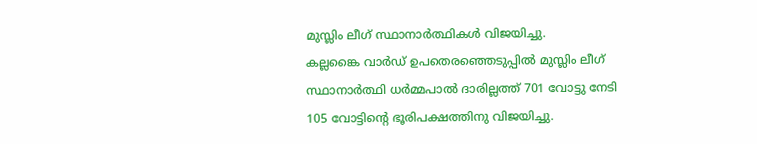മുസ്ലിം ലീഗ് സ്ഥാനാര്‍ത്ഥികള്‍ വിജയിച്ചു.
കല്ലങ്കൈ വാര്‍ഡ് ഉപതെരഞ്ഞെടുപ്പില്‍ മുസ്ലിം ലീഗ് സ്ഥാനാര്‍ത്ഥി ധര്‍മ്മപാല്‍ ദാരില്ലത്ത് 701 വോട്ടു നേടി 105 വോട്ടിന്റെ ഭൂരിപക്ഷത്തിനു വിജയിച്ചു.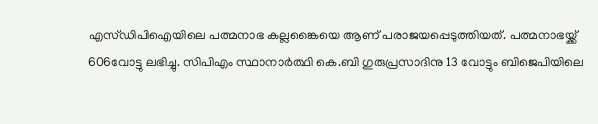എസ്ഡിപിഐയിലെ പത്മനാഭ കല്ലങ്കൈയെ ആണ് പരാജയപ്പെടുത്തിയത്. പത്മനാഭയ്ക്ക് 606വോട്ടു ലഭിച്ചു. സിപിഎം സ്ഥാനാര്‍ത്ഥി കെ.ബി ഗുരുപ്രസാദിനു 13 വോട്ടും ബിജെപിയിലെ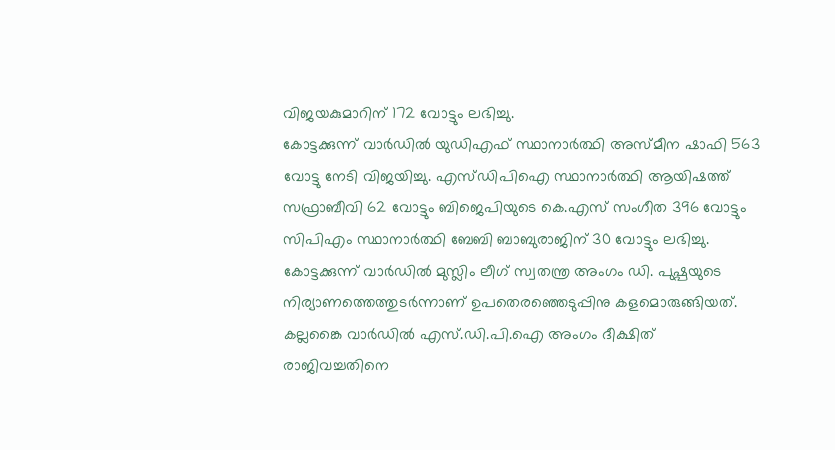വിജയകുമാറിന് 172 വോട്ടും ലഭിച്ചു.
കോട്ടക്കുന്ന് വാര്‍ഡില്‍ യുഡിഎഫ് സ്ഥാനാര്‍ത്ഥി അസ്മീന ഷാഫി 563 വോട്ടു നേടി വിജയിച്ചു. എസ്ഡിപിഐ സ്ഥാനാര്‍ത്ഥി ആയിഷത്ത് സഫ്രാബീവി 62 വോട്ടും ബിജെപിയുടെ കെ.എസ് സംഗീത 396 വോട്ടും സിപിഎം സ്ഥാനാര്‍ത്ഥി ബേബി ബാബുരാജിന് 30 വോട്ടും ലഭിച്ചു. കോട്ടക്കുന്ന് വാര്‍ഡില്‍ മുസ്ലിം ലീഗ് സ്വതന്ത്ര അംഗം ഡി. പുഷ്പയുടെ നിര്യാണത്തെത്തുടര്‍ന്നാണ് ഉപതെരഞ്ഞെടുപ്പിനു കളമൊരുങ്ങിയത്.
കല്ലങ്കൈ വാര്‍ഡില്‍ എസ്.ഡി.പി.ഐ അംഗം ദീക്ഷിത് രാജിവച്ചതിനെ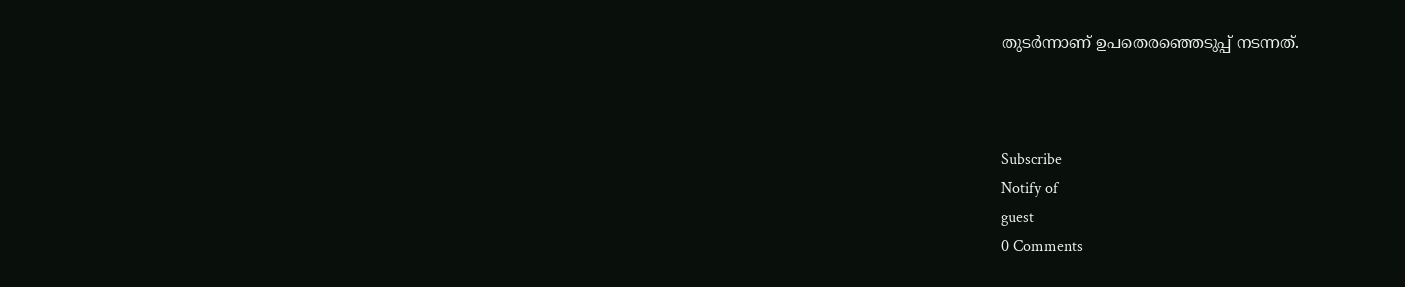തുടര്‍ന്നാണ് ഉപതെരഞ്ഞെടുപ്പ് നടന്നത്.



Subscribe
Notify of
guest
0 Comments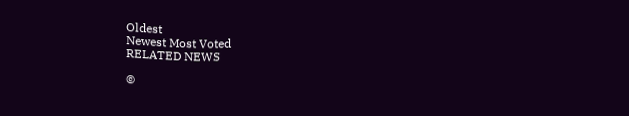Oldest
Newest Most Voted
RELATED NEWS

©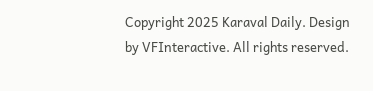Copyright 2025 Karaval Daily. Design by VFInteractive. All rights reserved.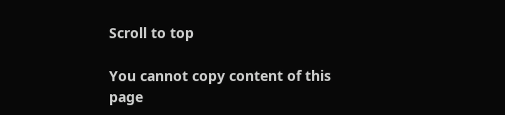Scroll to top

You cannot copy content of this page